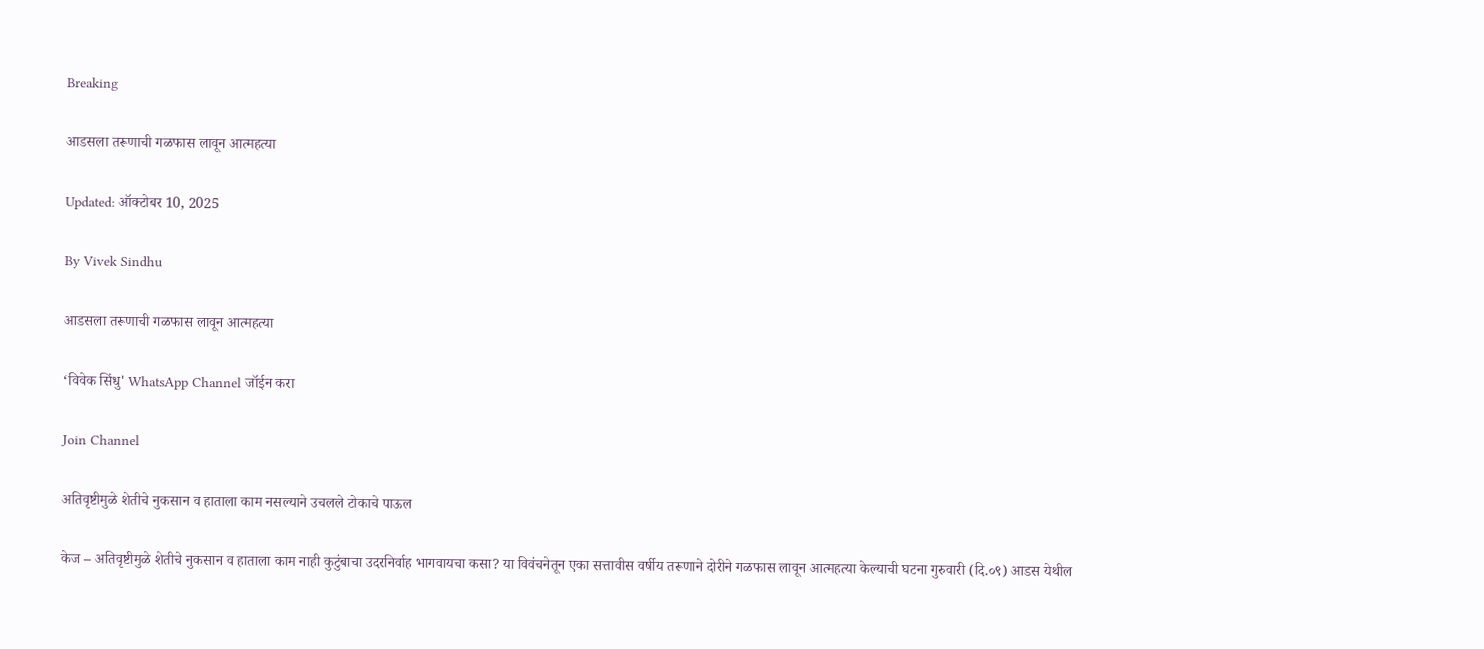Breaking

आडसला तरूणाची गळफास लावून आत्महत्या

Updated: ऑक्टोबर 10, 2025

By Vivek Sindhu

आडसला तरूणाची गळफास लावून आत्महत्या

‘विवेक सिंधु' WhatsApp Channel जॉईन करा

Join Channel

अतिवृष्टीमुळे शेतीचे नुकसान व हाताला काम नसल्याने उचलले टोकाचे पाऊल

केज – अतिवृष्टीमुळे शेतीचे नुकसान व हाताला काम नाही कुटुंबाचा उदरनिर्वाह भागवायचा कसा? या विवंचनेतून एका सत्तावीस वर्षीय तरूणाने दोरीने गळफास लावून आत्महत्या केल्याची घटना गुरुवारी (दि.०९) आडस येथील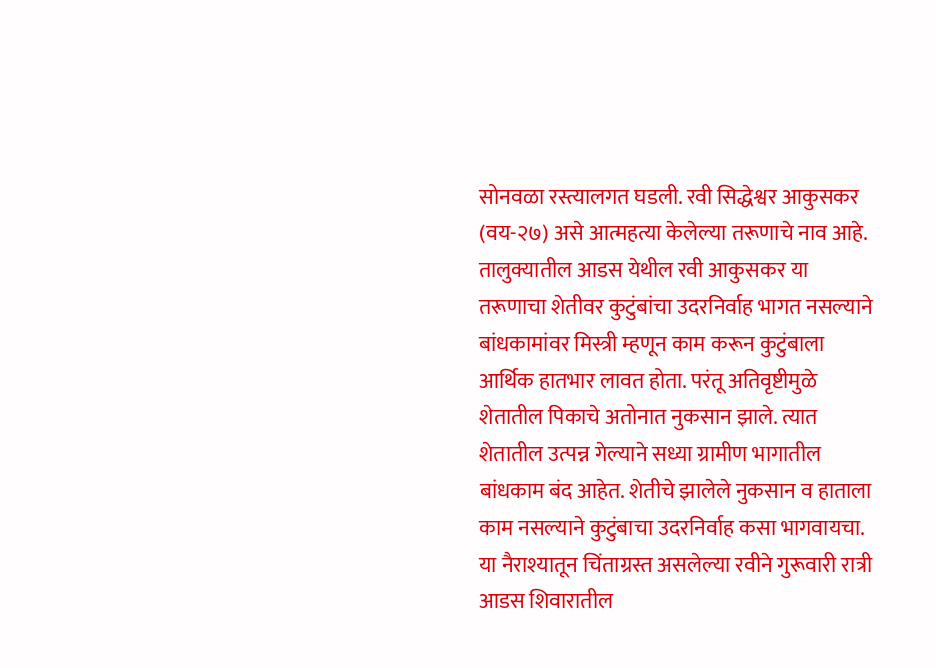सोनवळा रस्त्यालगत घडली. रवी सिद्धेश्वर आकुसकर (वय-२७) असे आत्महत्या केलेल्या तरूणाचे नाव आहे.
तालुक्यातील आडस येथील रवी आकुसकर या तरूणाचा शेतीवर कुटुंबांचा उदरनिर्वाह भागत नसल्याने बांधकामांवर मिस्त्री म्हणून काम करून कुटुंबाला आर्थिक हातभार लावत होता. परंतू अतिवृष्टीमुळे शेतातील पिकाचे अतोनात नुकसान झाले. त्यात शेतातील उत्पन्न गेल्याने सध्या ग्रामीण भागातील बांधकाम बंद आहेत. शेतीचे झालेले नुकसान व हाताला काम नसल्याने कुटुंबाचा उदरनिर्वाह कसा भागवायचा. या नैराश्यातून चिंताग्रस्त असलेल्या रवीने गुरूवारी रात्री आडस शिवारातील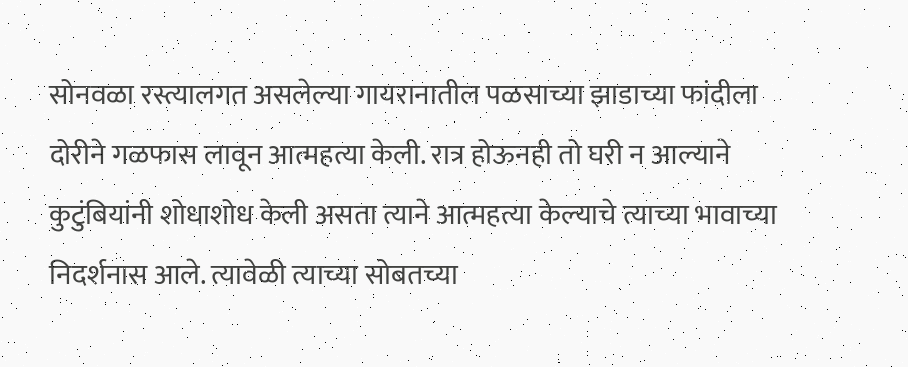सोनवळा रस्त्यालगत असलेल्या गायरानातील पळसाच्या झाडाच्या फांदीला दोरीने गळफास लावून आत्महत्या केली. रात्र होऊनही तो घरी न आल्याने कुटुंबियांनी शोधाशोध केली असता त्याने आत्महत्या केल्याचे त्याच्या भावाच्या निदर्शनास आले. त्यावेळी त्याच्या सोबतच्या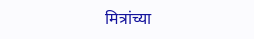मित्रांच्या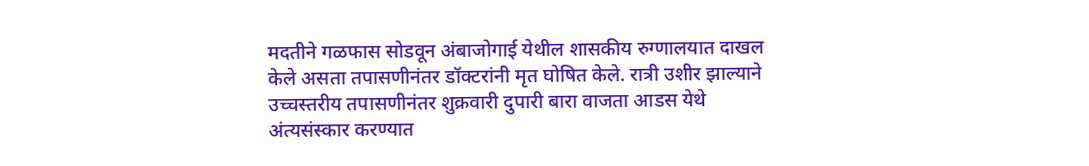मदतीने गळफास सोडवून अंबाजोगाई येथील शासकीय रुग्णालयात दाखल केले असता तपासणीनंतर डॉक्टरांनी मृत घोषित केले. रात्री उशीर झाल्याने उच्चस्तरीय तपासणीनंतर शुक्रवारी दुपारी बारा वाजता आडस येथे अंत्यसंस्कार करण्यात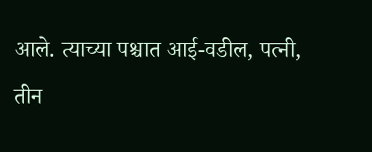आले. त्याच्या पश्चात आई-वडील, पत्नी, तीन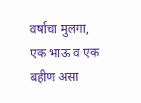वर्षाचा मुलगा, एक भाऊ व एक बहीण असा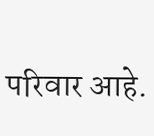परिवार आहे.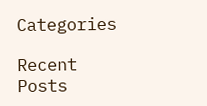Categories

Recent Posts